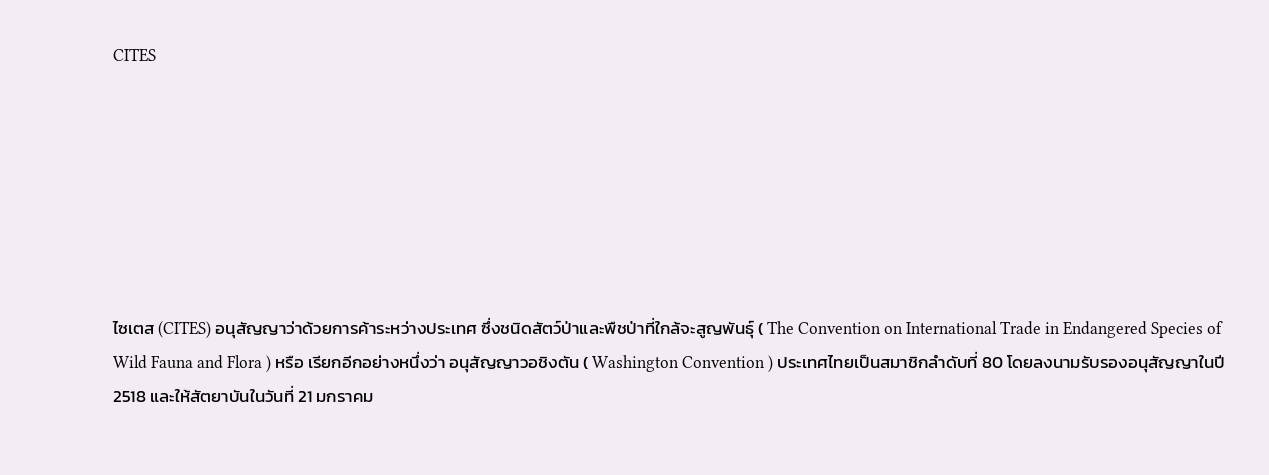CITES







ไซเตส (CITES) อนุสัญญาว่าด้วยการค้าระหว่างประเทศ ซึ่งชนิดสัตว์ป่าและพืชป่าที่ใกล้จะสูญพันธุ์ ( The Convention on International Trade in Endangered Species of Wild Fauna and Flora ) หรือ เรียกอีกอย่างหนึ่งว่า อนุสัญญาวอชิงตัน ( Washington Convention ) ประเทศไทยเป็นสมาชิกลำดับที่ 80 โดยลงนามรับรองอนุสัญญาในปี 2518 และให้สัตยาบันในวันที่ 21 มกราคม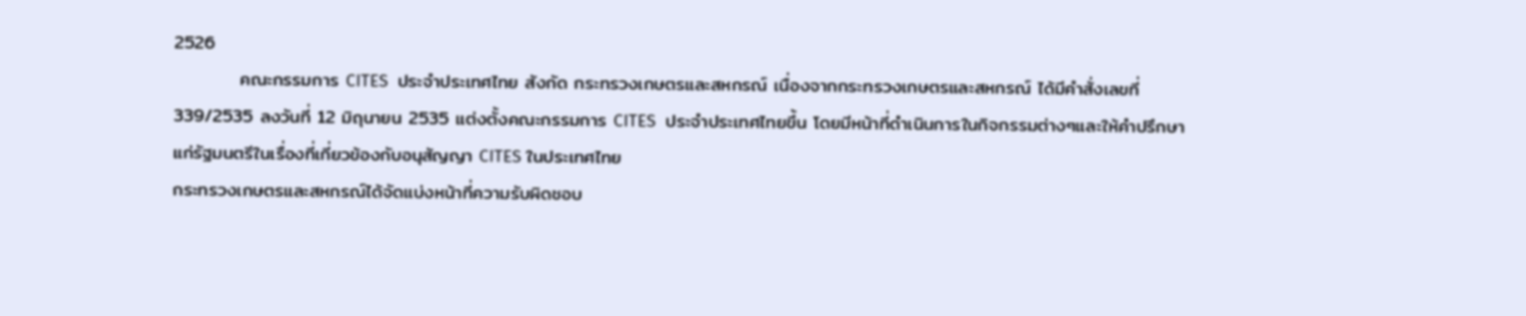2526
          คณะกรรมการ CITES  ประจำประเทศไทย สังกัด กระทรวงเกษตรและสหกรณ์ เนื่องจากกระทรวงเกษตรและสหกรณ์ ได้มีคำสั่งเลขที่ 339/2535 ลงวันที่ 12 มิถุนายน 2535 แต่งตั้งคณะกรรมการ CITES  ประจำประเทศไทยขึ้น โดยมีหน้าที่ดำเนินการในกิจกรรมต่างๆและให้คำปรึกษาแก่รัฐมนตรีในเรื่องที่เกี่ยวข้องกับอนุสัญญา CITES ในประเทศไทย
กระทรวงเกษตรและสหกรณ์ได้จัดแบ่งหน้าที่ความรับผิดชอบ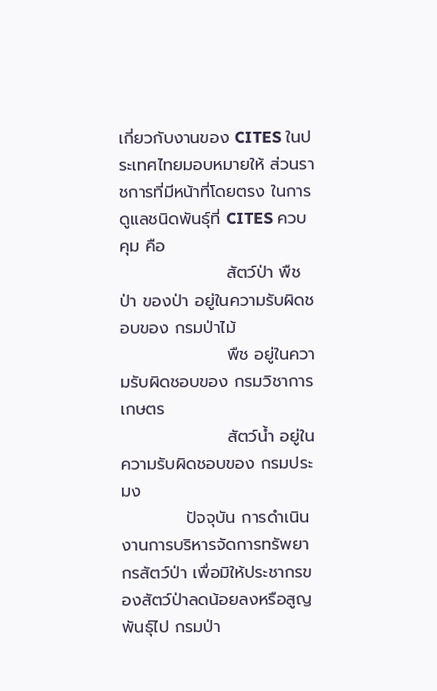เกี่ยวกับงานของ CITES ในประเทศไทยมอบหมายให้ ส่วนราชการที่มีหน้าที่โดยตรง ในการดูแลชนิดพันธุ์ที่ CITES ควบคุม คือ
                  สัตว์ป่า พืชป่า ของป่า อยู่ในความรับผิดชอบของ กรมป่าไม้
                  พืช อยู่ในความรับผิดชอบของ กรมวิชาการเกษตร
                  สัตว์น้ำ อยู่ในความรับผิดชอบของ กรมประมง
           ปัจจุบัน การดำเนินงานการบริหารจัดการทรัพยากรสัตว์ป่า เพื่อมิให้ประชากรของสัตว์ป่าลดน้อยลงหรือสูญพันธุ์ไป กรมป่า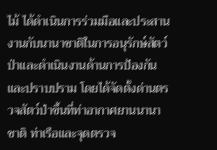ไม้ ได้ดำเนินการร่วมมือและประสานงานกับนานาชาติในการอนุรักษ์สัตว์ป่าและดำเนินงานด้านการป้องกันและปราบปราม โดยได้จัดตั้งด่านตรวจสัตว์ป่าขึ้นที่ท่าอากาศยานนานาชาติ ท่าเรือและจุดตรวจ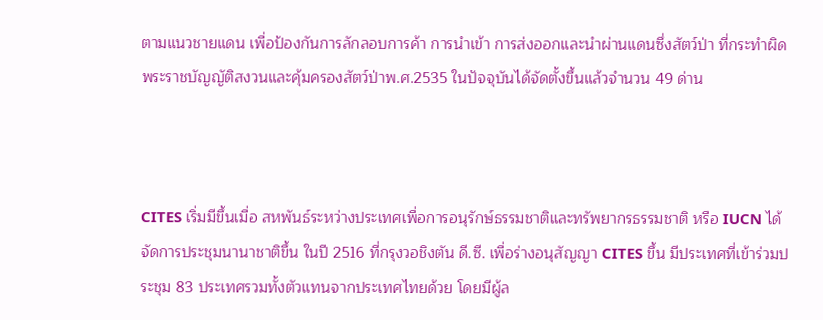ตามแนวชายแดน เพื่อป้องกันการลักลอบการค้า การนำเข้า การส่งออกและนำผ่านแดนซึ่งสัตว์ป่า ที่กระทำผิดพระราชบัญญัติสงวนและคุ้มครองสัตว์ป่าพ.ศ.2535 ในปัจจุบันได้จัดตั้งขึ้นแล้วจำนวน 49 ด่าน



CITES เริ่มมีขึ้นเมื่อ สหพันธ์ระหว่างประเทศเพื่อการอนุรักษ์ธรรมชาติและทรัพยากรธรรมชาติ หรือ IUCN ได้จัดการประชุมนานาชาติขึ้น ในปี 2516 ที่กรุงวอชิงตัน ดี.ซี. เพื่อร่างอนุสัญญา CITES ขึ้น มีประเทศที่เข้าร่วมประชุม 83 ประเทศรวมทั้งตัวแทนจากประเทศไทยด้วย โดยมีผู้ล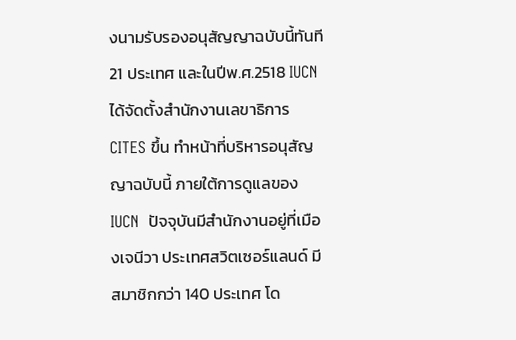งนามรับรองอนุสัญญาฉบับนี้ทันที 21 ประเทศ และในปีพ.ศ.2518 IUCN ได้จัดตั้งสำนักงานเลขาธิการ CITES ขึ้น ทำหน้าที่บริหารอนุสัญญาฉบับนี้ ภายใต้การดูแลของ IUCN  ปัจจุบันมีสำนักงานอยู่ที่เมืองเจนีวา ประเทศสวิตเซอร์แลนด์ มีสมาชิกกว่า 140 ประเทศ โด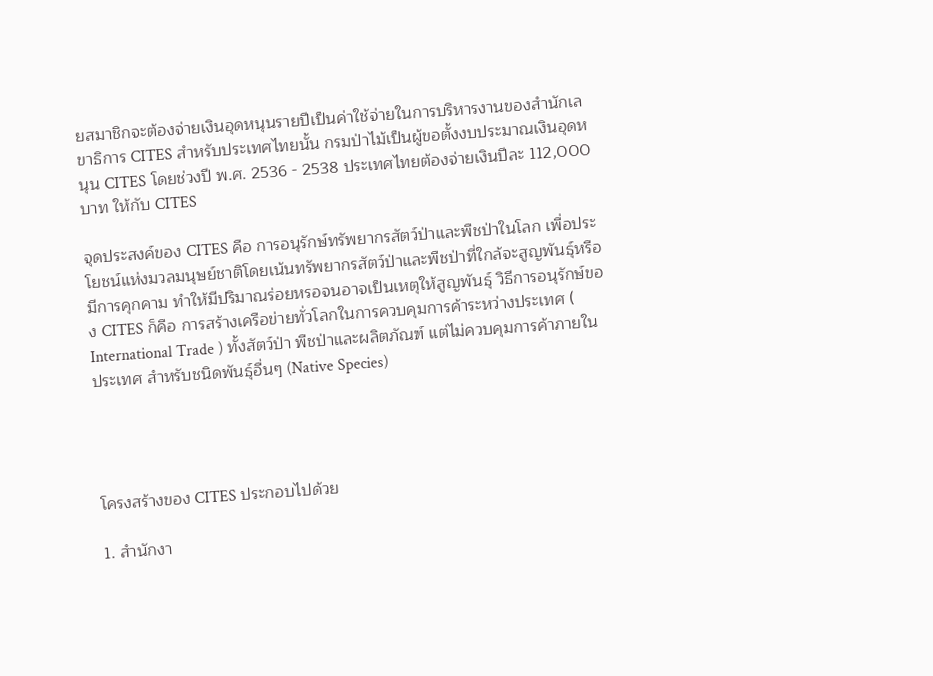ยสมาชิกจะต้องจ่ายเงินอุดหนุนรายปีเป็นค่าใช้จ่ายในการบริหารงานของสำนักเลขาธิการ CITES สำหรับประเทศไทยนั้น กรมป่าไม้เป็นผู้ขอตั้งงบประมาณเงินอุดหนุน CITES โดยช่วงปี พ.ศ. 2536 - 2538 ประเทศไทยต้องจ่ายเงินปีละ 112,000 บาท ให้กับ CITES

จุดประสงค์ของ CITES คือ การอนุรักษ์ทรัพยากรสัตว์ป่าและพืชป่าในโลก เพื่อประโยชน์แห่งมวลมนุษย์ชาติโดยเน้นทรัพยากรสัตว์ป่าและพืชป่าที่ใกล้จะสูญพันธุ์หรือมีการคุกคาม ทำให้มีปริมาณร่อยหรอจนอาจเป็นเหตุให้สูญพันธุ์ วิธีการอนุรักษ์ของ CITES ก็คือ การสร้างเครือข่ายทั่วโลกในการควบคุมการค้าระหว่างประเทศ ( International Trade ) ทั้งสัตว์ป่า พืชป่าและผลิตภัณฑ์ แต่ไม่ควบคุมการค้าภายในประเทศ สำหรับชนิดพันธุ์อื่นๆ (Native Species)




โครงสร้างของ CITES ประกอบไปด้วย

1. สำนักงา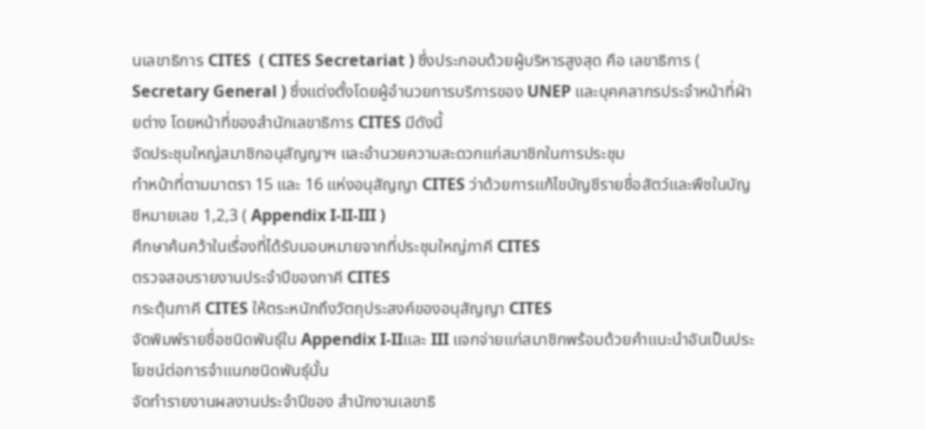นเลขาธิการ CITES  ( CITES Secretariat ) ซึ่งประกอบด้วยผู้บริหารสูงสุด คือ เลขาธิการ ( Secretary General ) ซึ่งแต่งตั้งโดยผู้อำนวยการบริการของ UNEP และบุคคลากรประจำหน้าที่ฝ่ายต่าง โดยหน้าที่ของสำนักเลขาธิการ CITES มีดังนี้
จัดประชุมใหญ่สมาชิกอนุสัญญาฯ และอำนวยความสะดวกแก่สมาชิกในการประชุม
ทำหน้าที่ตามมาตรา 15 และ 16 แห่งอนุสัญญา CITES ว่าด้วยการแก้ไขบัญชีรายชื่อสัตว์และพืชในบัญชีหมายเลข 1,2,3 ( Appendix I-II-III )
ศึกษาค้นคว้าในเรื่องที่ได้รับมอบหมายจากที่ประชุมใหญ่ภาคี CITES
ตรวจสอบรายงานประจำปีของภาคี CITES
กระตุ้นภาคี CITES ให้ตระหนักถึงวัตถุประสงค์ของอนุสัญญา CITES
จัดพิมพ์รายชื่อชนิดพันธุ์ใน Appendix I-IIและ III แจกจ่ายแก่สมาชิกพร้อมด้วยคำแนะนำอันเป็นประโยชน์ต่อการจำแนกชนิดพันธุ์นั้น
จัดทำรายงานผลงานประจำปีของ สำนักงานเลขาธิ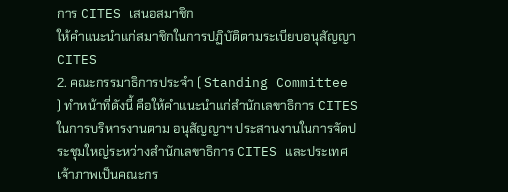การ CITES เสนอสมาชิก
ให้คำแนะนำแก่สมาชิกในการปฏิบัติตามระเบียบอนุสัญญา CITES
2. คณะกรรมาธิการประจำ ( Standing Committee ) ทำหน้าที่ดังนี้ คือให้คำแนะนำแก่สำนักเลขาธิการ CITES ในการบริหารงานตาม อนุสัญญาฯ ประสานงานในการจัดประชุมใหญ่ระหว่างสำนักเลขาธิการ CITES และประเทศเจ้าภาพเป็นคณะกร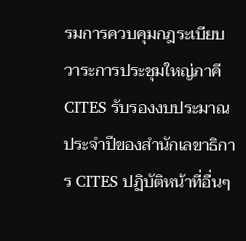รมการควบคุมกฎระเบียบวาระการประชุมใหญ่ภาคี CITES รับรองงบประมาณประจำปีของสำนักเลขาธิการ CITES ปฏิบัติหน้าที่อื่นๆ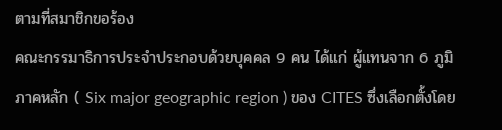ตามที่สมาชิกขอร้อง
คณะกรรมาธิการประจำประกอบด้วยบุคคล 9 คน ได้แก่ ผู้แทนจาก 6 ภูมิภาคหลัก ( Six major geographic region ) ของ CITES ซึ่งเลือกตั้งโดย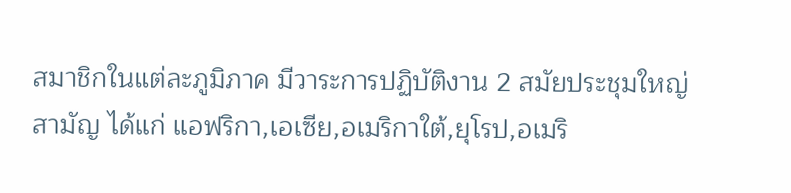สมาชิกในแต่ละภูมิภาค มีวาระการปฏิบัติงาน 2 สมัยประชุมใหญ่สามัญ ได้แก่ แอฟริกา,เอเซีย,อเมริกาใต้,ยุโรป,อเมริ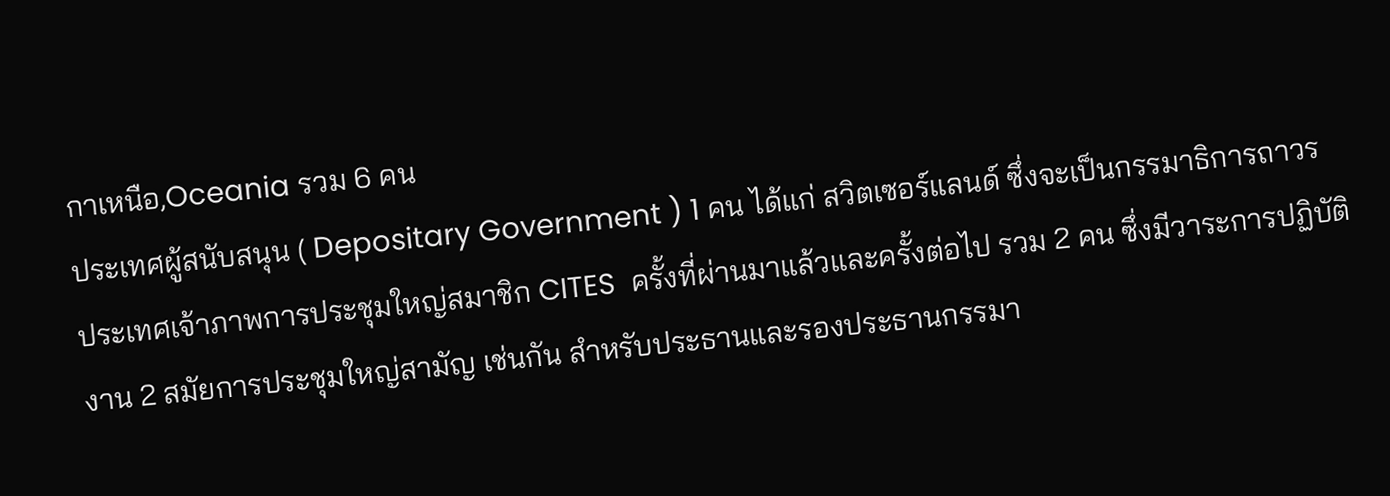กาเหนือ,Oceania รวม 6 คน
ประเทศผู้สนับสนุน ( Depositary Government ) 1 คน ได้แก่ สวิตเซอร์แลนด์ ซึ่งจะเป็นกรรมาธิการถาวร
ประเทศเจ้าภาพการประชุมใหญ่สมาชิก CITES  ครั้งที่ผ่านมาแล้วและครั้งต่อไป รวม 2 คน ซึ่งมีวาระการปฏิบัติงาน 2 สมัยการประชุมใหญ่สามัญ เช่นกัน สำหรับประธานและรองประธานกรรมา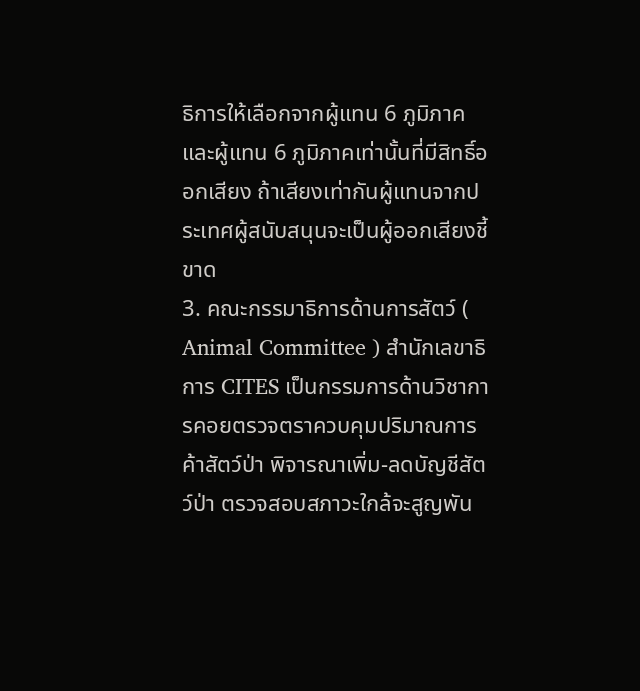ธิการให้เลือกจากผู้แทน 6 ภูมิภาคและผู้แทน 6 ภูมิภาคเท่านั้นที่มีสิทธิ์ออกเสียง ถ้าเสียงเท่ากันผู้แทนจากประเทศผู้สนับสนุนจะเป็นผู้ออกเสียงชี้ขาด
3. คณะกรรมาธิการด้านการสัตว์ ( Animal Committee ) สำนักเลขาธิการ CITES เป็นกรรมการด้านวิชาการคอยตรวจตราควบคุมปริมาณการค้าสัตว์ป่า พิจารณาเพิ่ม-ลดบัญชีสัตว์ป่า ตรวจสอบสภาวะใกล้จะสูญพัน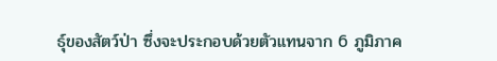ธุ์ของสัตว์ป่า ซึ่งจะประกอบด้วยตัวแทนจาก 6 ภูมิภาค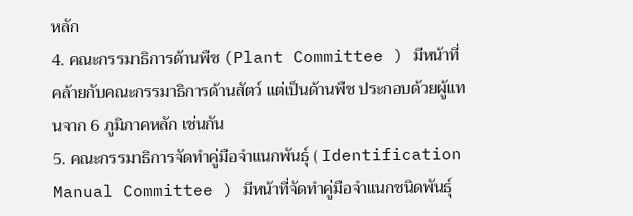หลัก
4. คณะกรรมาธิการด้านพืช (Plant Committee ) มีหน้าที่คล้ายกับคณะกรรมาธิการด้านสัตว์ แต่เป็นด้านพืช ประกอบด้วยผู้แทนจาก 6 ภูมิภาคหลัก เช่นกัน
5. คณะกรรมาธิการจัดทำคู่มือจำแนกพันธุ์ ( Identification Manual Committee ) มีหน้าที่จัดทำคู่มือจำแนกชนิดพันธุ์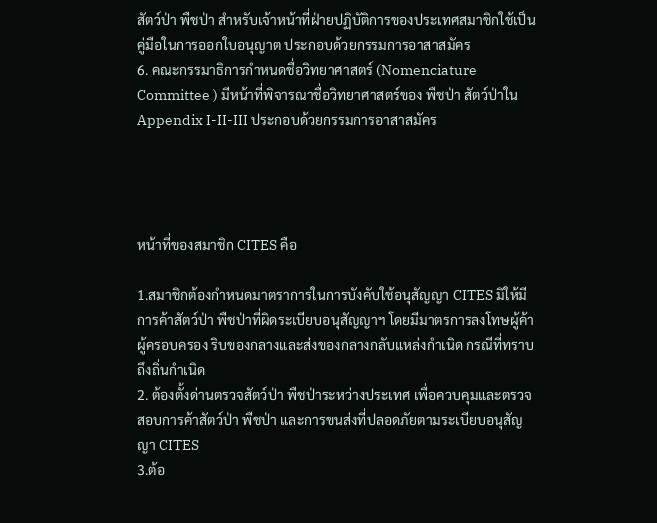สัตว์ป่า พืชป่า สำหรับเจ้าหน้าที่ฝ่ายปฏิบัติการของประเทศสมาชิกใช้เป็นคู่มือในการออกใบอนุญาต ประกอบด้วยกรรมการอาสาสมัคร
6. คณะกรรมาธิการกำหนดชื่อวิทยาศาสตร์ (Nomenciature Committee ) มีหน้าที่พิจารณาชื่อวิทยาศาสตร์ของ พืชป่า สัตว์ป่าใน Appendix I-II-III ประกอบด้วยกรรมการอาสาสมัคร




หน้าที่ของสมาชิก CITES คือ

1.สมาชิกต้องกำหนดมาตราการในการบังคับใช้อนุสัญญา CITES มิให้มีการค้าสัตว์ป่า พืชป่าที่ผิดระเบียบอนุสัญญาฯ โดยมีมาตรการลงโทษผู้ค้า ผู้ครอบครอง ริบของกลางและส่งของกลางกลับแหล่งกำเนิด กรณีที่ทราบถึงถิ่นกำเนิด
2. ต้องตั้งด่านตรวจสัตว์ป่า พืชป่าระหว่างประเทศ เพื่อควบคุมและตรวจสอบการค้าสัตว์ป่า พืชป่า และการขนส่งที่ปลอดภัยตามระเบียบอนุสัญญา CITES
3.ต้อ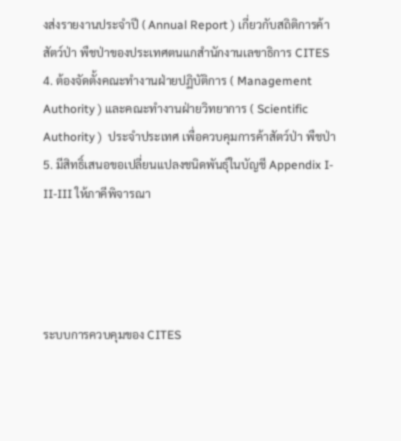งส่งรายงานประจำปี ( Annual Report ) เกี่ยวกับสถิติการค้าสัตว์ป่า พืชป่าของประเทศตนแกสำนักงานเลขาธิการ CITES
4. ต้องจัดตั้งคณะทำงานฝ่ายปฏิบัติการ ( Management Authority ) และคณะทำงานฝ่ายวิทยาการ ( Scientific Authority )  ประจำประเทศ เพื่อควบคุมการค้าสัตว์ป่า พืชป่า
5. มีสิทธิ์เสนอขอเปลี่ยนแปลงชนิดพันธุ์ในบัญชี Appendix I-II-III ให้ภาคีพิจารณา




ระบบการควบคุมของ CITES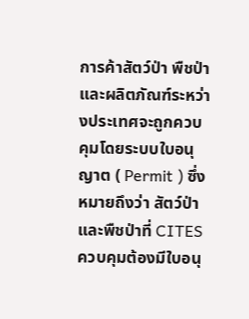การค้าสัตว์ป่า พืชป่าและผลิตภัณฑ์ระหว่างประเทศจะถูกควบคุมโดยระบบใบอนุญาต ( Permit ) ซึ่งหมายถึงว่า สัตว์ป่าและพืชป่าที่ CITES ควบคุมต้องมีใบอนุ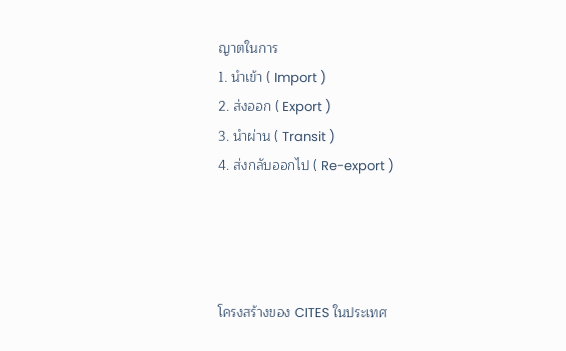ญาตในการ
1. นำเข้า ( Import )
2. ส่งออก ( Export )
3. นำผ่าน ( Transit )
4. ส่งกลับออกไป ( Re-export )




โครงสร้างของ CITES ในประเทศ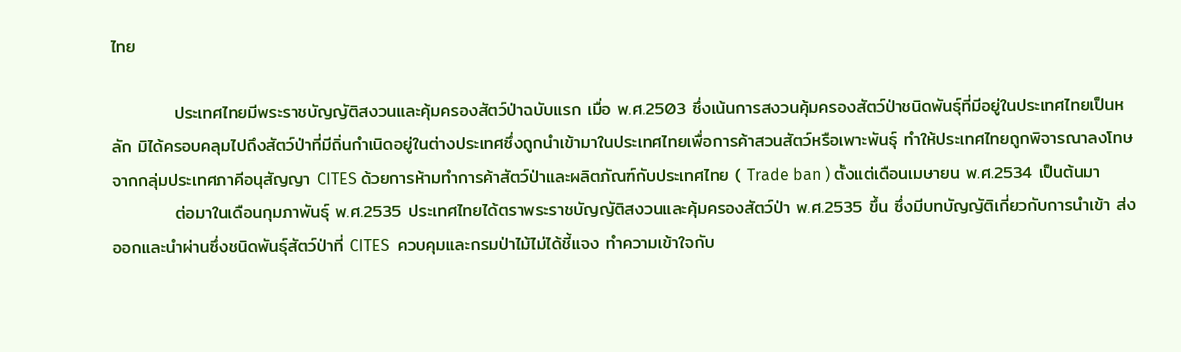ไทย

          ประเทศไทยมีพระราชบัญญัติสงวนและคุ้มครองสัตว์ป่าฉบับแรก เมื่อ พ.ศ.2503 ซึ่งเน้นการสงวนคุ้มครองสัตว์ป่าชนิดพันธุ์ที่มีอยู่ในประเทศไทยเป็นหลัก มิได้ครอบคลุมไปถึงสัตว์ป่าที่มีถิ่นกำเนิดอยู่ในต่างประเทศซึ่งถูกนำเข้ามาในประเทศไทยเพื่อการค้าสวนสัตว์หรือเพาะพันธุ์ ทำให้ประเทศไทยถูกพิจารณาลงโทษจากกลุ่มประเทศภาคีอนุสัญญา CITES ด้วยการห้ามทำการค้าสัตว์ป่าและผลิตภัณฑ์กับประเทศไทย ( Trade ban ) ตั้งแต่เดือนเมษายน พ.ศ.2534 เป็นต้นมา
          ต่อมาในเดือนกุมภาพันธุ์ พ.ศ.2535 ประเทศไทยได้ตราพระราชบัญญัติสงวนและคุ้มครองสัตว์ป่า พ.ศ.2535 ขึ้น ซึ่งมีบทบัญญัติเกี่ยวกับการนำเข้า ส่งออกและนำผ่านซึ่งชนิดพันธุ์สัตว์ป่าที่ CITES  ควบคุมและกรมป่าไม้ไม่ได้ชี้แจง ทำความเข้าใจกับ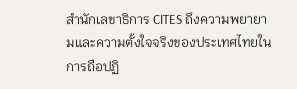สำนักเลขาธิการ CITES ถึงความพยายามและความตั้งใจจริงของประเทศไทยในการถือปฏิ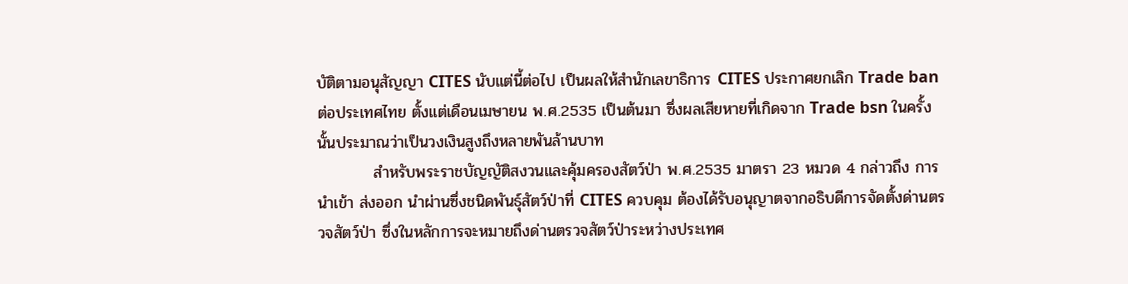บัติตามอนุสัญญา CITES นับแต่นี้ต่อไป เป็นผลให้สำนักเลขาธิการ CITES ประกาศยกเลิก Trade ban ต่อประเทศไทย ตั้งแต่เดือนเมษายน พ.ศ.2535 เป็นต้นมา ซึ่งผลเสียหายที่เกิดจาก Trade bsn ในครั้งนั้นประมาณว่าเป็นวงเงินสูงถึงหลายพันล้านบาท
          สำหรับพระราชบัญญัติสงวนและคุ้มครองสัตว์ป่า พ.ศ.2535 มาตรา 23 หมวด 4 กล่าวถึง การนำเข้า ส่งออก นำผ่านซึ่งชนิดพันธุ์สัตว์ป่าที่ CITES ควบคุม ต้องได้รับอนุญาตจากอธิบดีการจัดตั้งด่านตรวจสัตว์ป่า ซึ่งในหลักการจะหมายถึงด่านตรวจสัตว์ป่าระหว่างประเทศ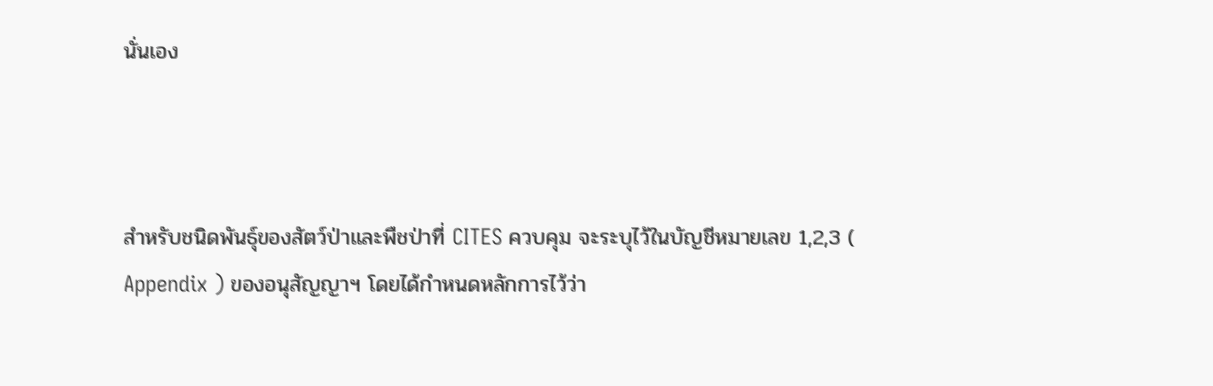นั่นเอง



สำหรับชนิดพันธุ์ของสัตว์ป่าและพืชป่าที่ CITES ควบคุม จะระบุไว้ในบัญชีหมายเลข 1,2,3 ( Appendix ) ของอนุสัญญาฯ โดยได้กำหนดหลักการไว้ว่า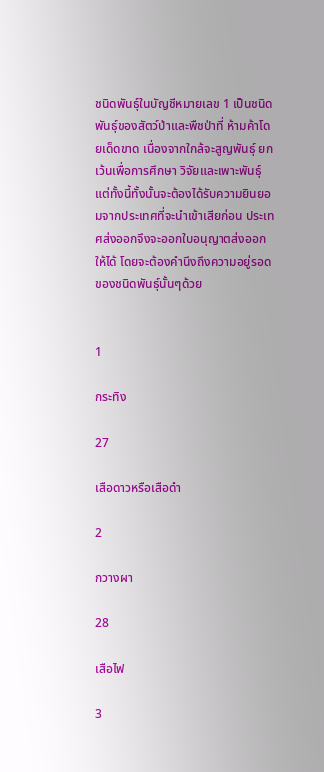ชนิดพันธุ์ในบัญชีหมายเลข 1 เป็นชนิดพันธุ์ของสัตว์ป่าและพืชป่าที่ ห้ามค้าโดยเด็ดขาด เนื่องจากใกล้จะสูญพันธุ์ ยกเว้นเพื่อการศึกษา วิจัยและเพาะพันธุ์ แต่ทั้งนี้ทั้งนั้นจะต้องได้รับความยินยอมจากประเทศที่จะนำเข้าเสียก่อน ประเทศส่งออกจึงจะออกใบอนุญาตส่งออกให้ได้ โดยจะต้องคำนึงถึงความอยู่รอดของชนิดพันธุ์นั้นๆด้วย


1

กระทิง

27

เสือดาวหรือเสือดำ

2

กวางผา

28

เสือไฟ

3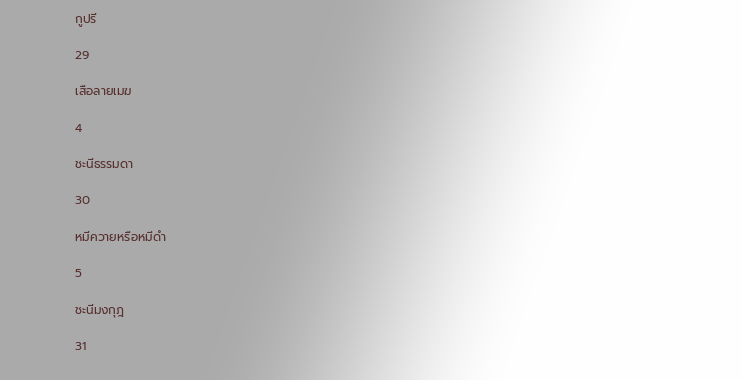กูปรี

29

เสือลายเมฆ

4

ชะนีธรรมดา

30

หมีควายหรือหมีดำ

5

ชะนีมงกุฎ

31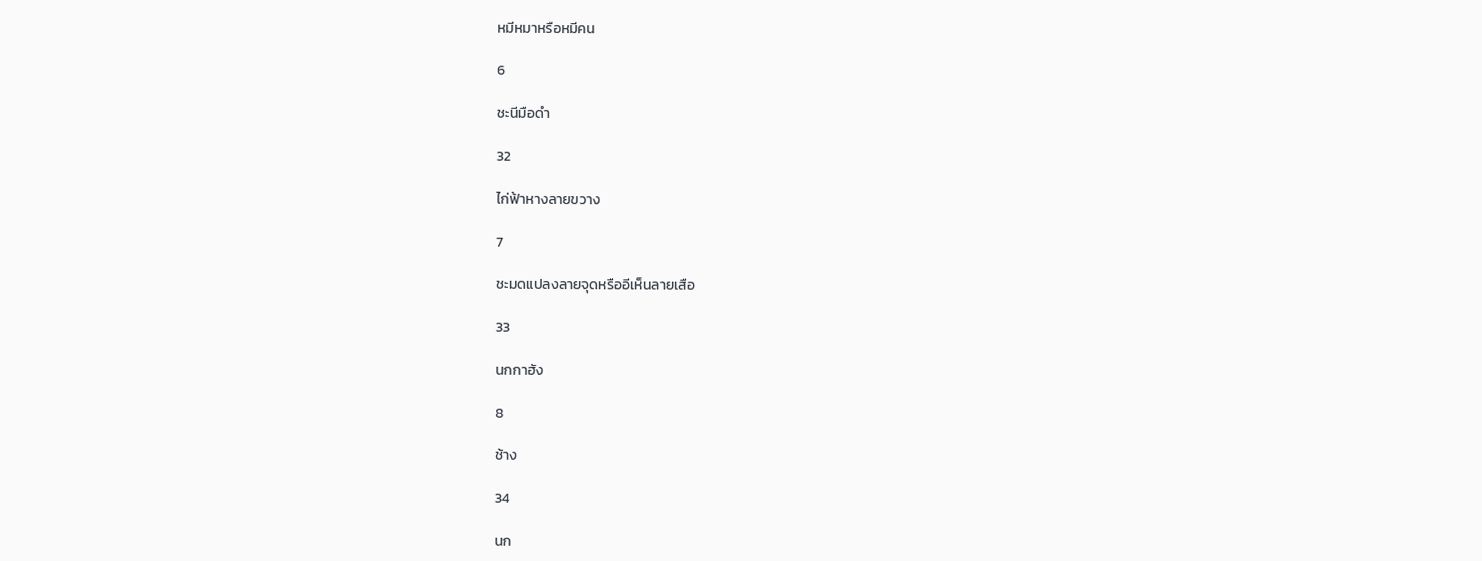หมีหมาหรือหมีคน

6

ชะนีมือดำ

32

ไก่ฟ้าหางลายขวาง

7

ชะมดแปลงลายจุดหรืออีเห็นลายเสือ

33

นกกาฮัง

8

ช้าง

34

นก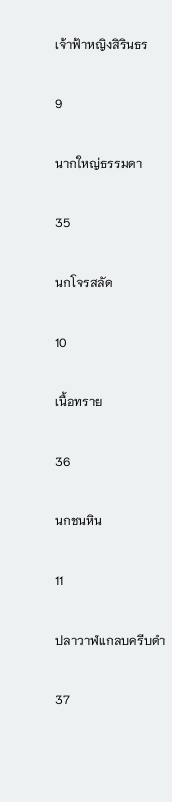เจ้าฟ้าหญิงสิรินธร

9

นากใหญ่ธรรมดา

35

นกโจรสลัด

10

เนื้อทราย

36

นกชนหิน

11

ปลาวาฬแกลบครีบดำ

37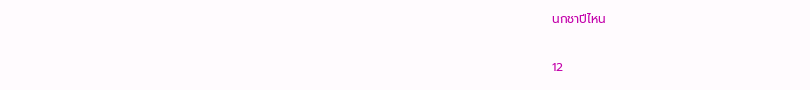นกชาปีไหน

12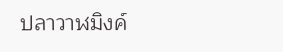ปลาวาฬมิงค์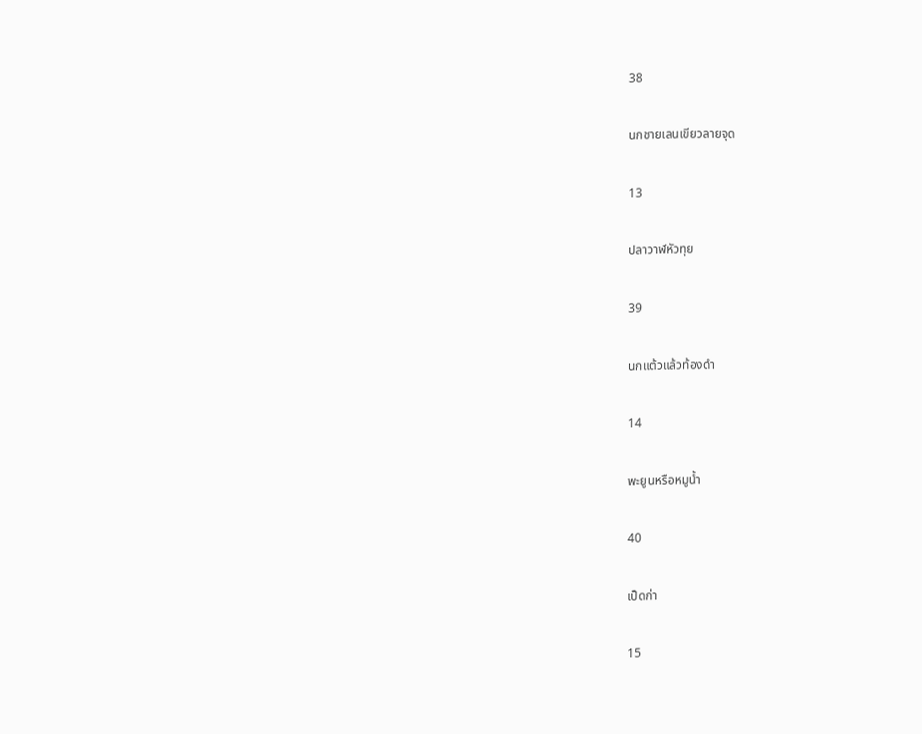38

นกชายเลนเขียวลายจุด

13

ปลาวาฬหัวทุย

39

นกแต้วแล้วท้องดำ

14

พะยูนหรือหมูน้ำ

40

เป็ดก่า

15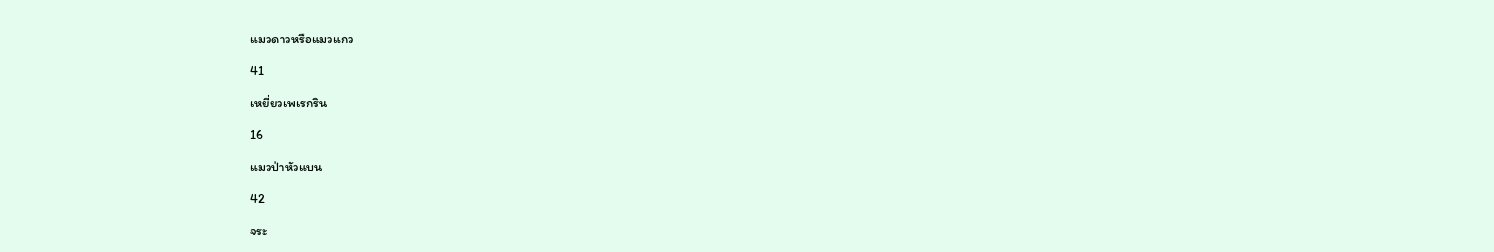แมวดาวหรือแมวแกว

41

เหยี่ยวเพเรกริน

16

แมวป่าหัวแบน

42

จระ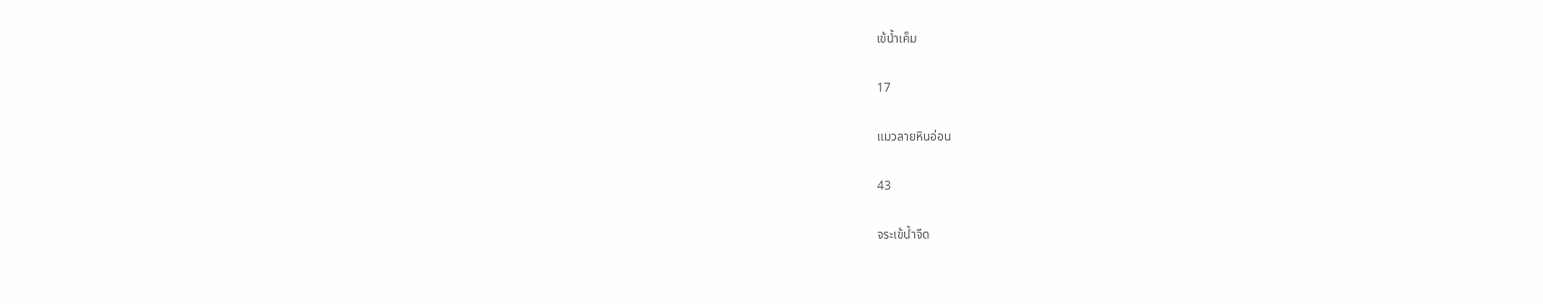เข้น้ำเค็ม

17

แมวลายหินอ่อน

43

จระเข้น้ำจืด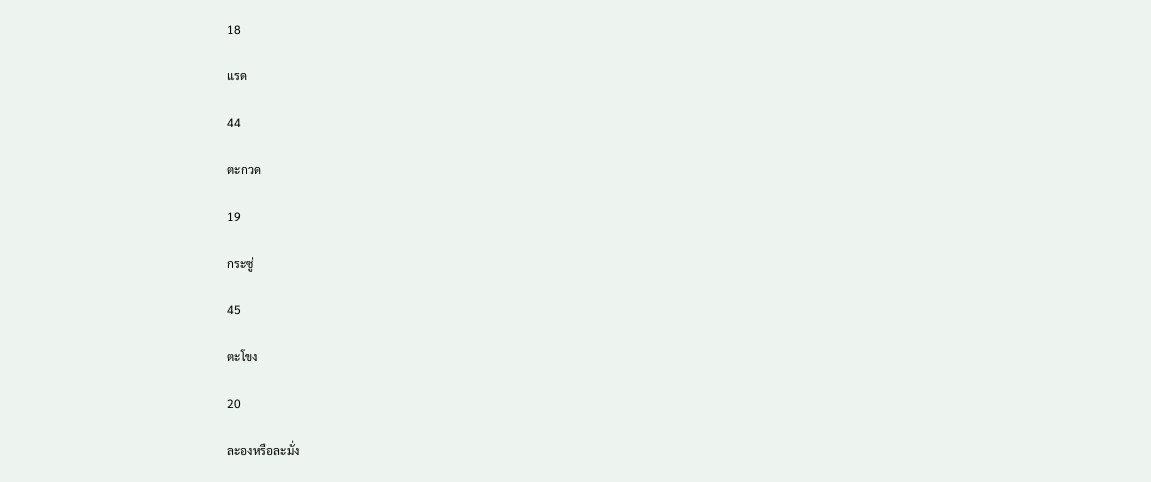18

แรด

44

ตะกวด

19

กระซู่

45

ตะโขง

20

ละองหรือละมั่ง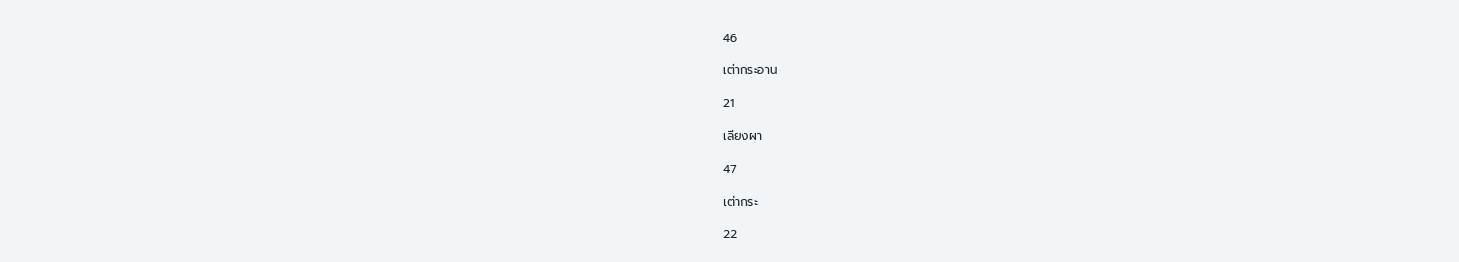46

เต่ากระอาน

21

เลียงผา

47

เต่ากระ

22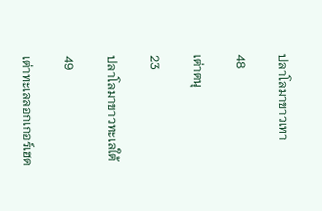ปลาโลมาขาวเทา

48

เต่าตนุ

23

ปลาโลมาขาวทะเลใต้

49

เต่าทะเลลอกเกอร์เฮด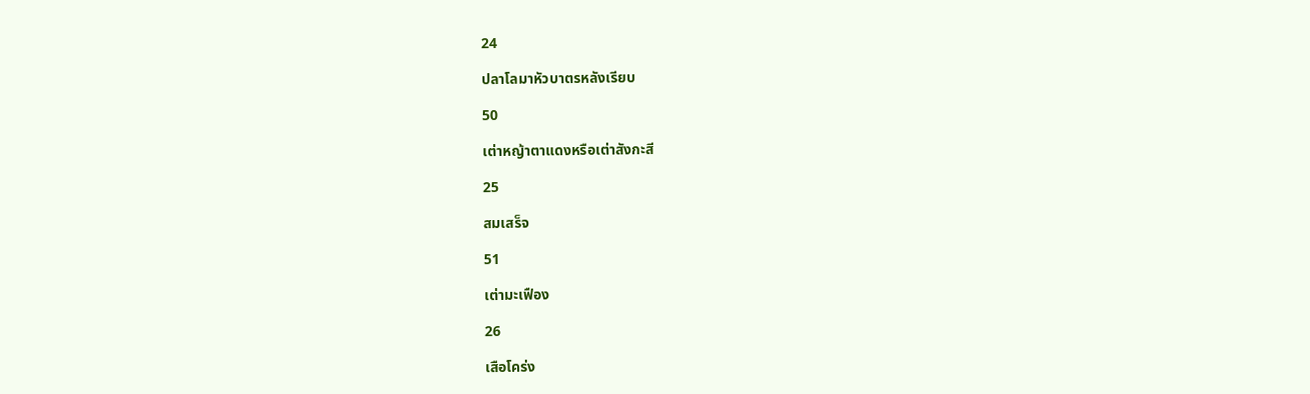24

ปลาโลมาหัวบาตรหลังเรียบ

50

เต่าหญ้าตาแดงหรือเต่าสังกะสี

25

สมเสร็จ

51

เต่ามะเฟือง

26

เสือโคร่ง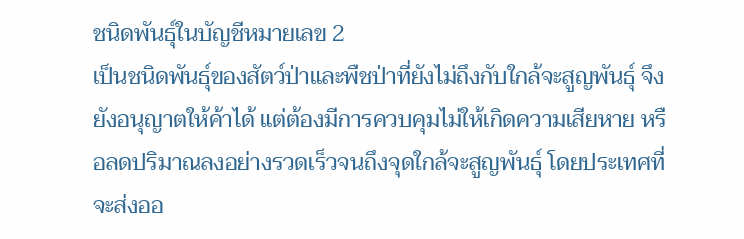ชนิดพันธุ์ในบัญชีหมายเลข 2
เป็นชนิดพันธุ์ของสัตว์ป่าและพืชป่าที่ยังไม่ถึงกับใกล้จะสูญพันธุ์ จึงยังอนุญาตให้ค้าได้ แต่ต้องมีการควบคุมไม่ให้เกิดความเสียหาย หรือลดปริมาณลงอย่างรวดเร็วจนถึงจุดใกล้จะสูญพันธุ์ โดยประเทศที่จะส่งออ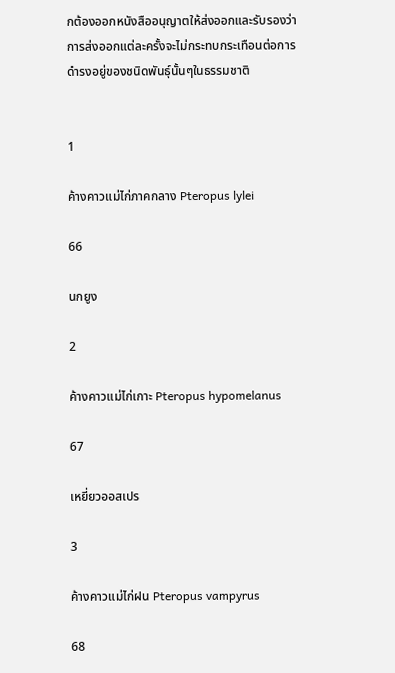กต้องออกหนังสืออนุญาตให้ส่งออกและรับรองว่าการส่งออกแต่ละครั้งจะไม่กระทบกระเทือนต่อการดำรงอยู่ของชนิดพันธุ์นั้นๆในธรรมชาติ


1

ค้างคาวแม่ไก่ภาคกลาง Pteropus lylei

66

นกยูง

2

ค้างคาวแม่ไก่เกาะ Pteropus hypomelanus

67

เหยี่ยวออสเปร

3

ค้างคาวแม่ไก่ฝน Pteropus vampyrus

68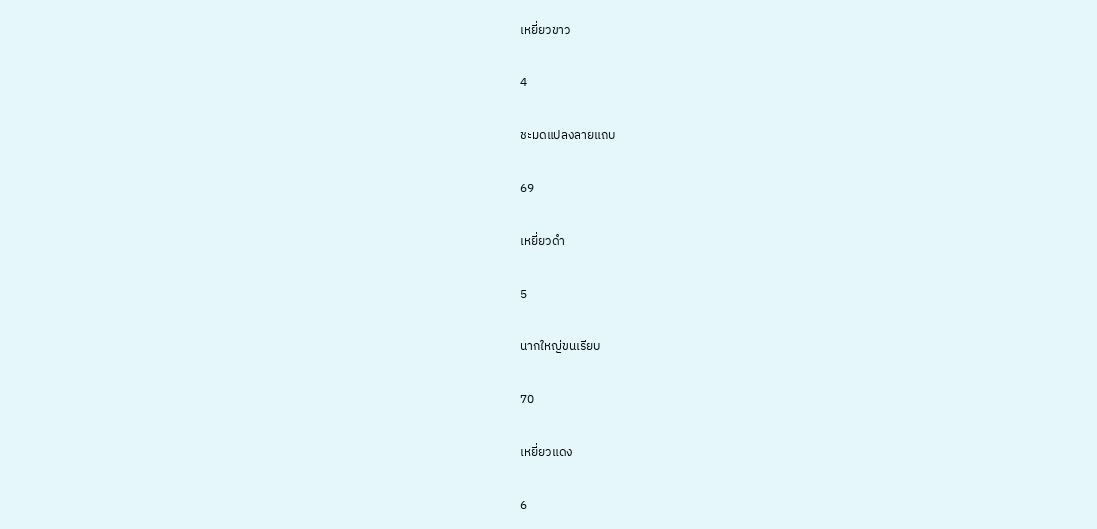เหยี่ยวขาว

4

ชะมดแปลงลายแถบ

69

เหยี่ยวดำ

5

นากใหญ่ขนเรียบ

70

เหยี่ยวแดง

6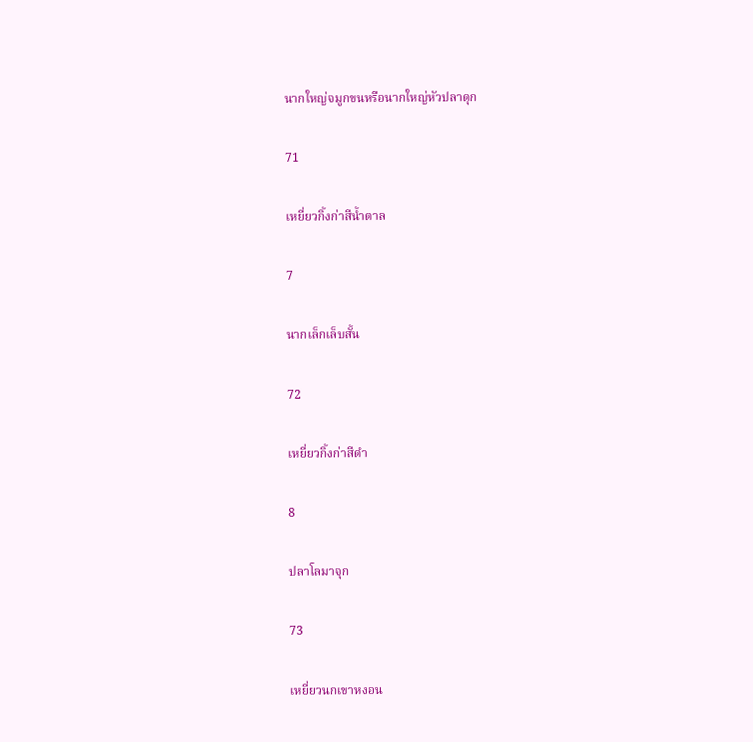นากใหญ่จมูกขนหรือนากใหญ่หัวปลาดุก

71

เหยี่ยวกิ้งก่าสีน้ำตาล

7

นากเล็กเล็บสั้น

72

เหยี่ยวกิ้งก่าสีดำ

8

ปลาโลมาจุก

73

เหยี่ยวนกเขาหงอน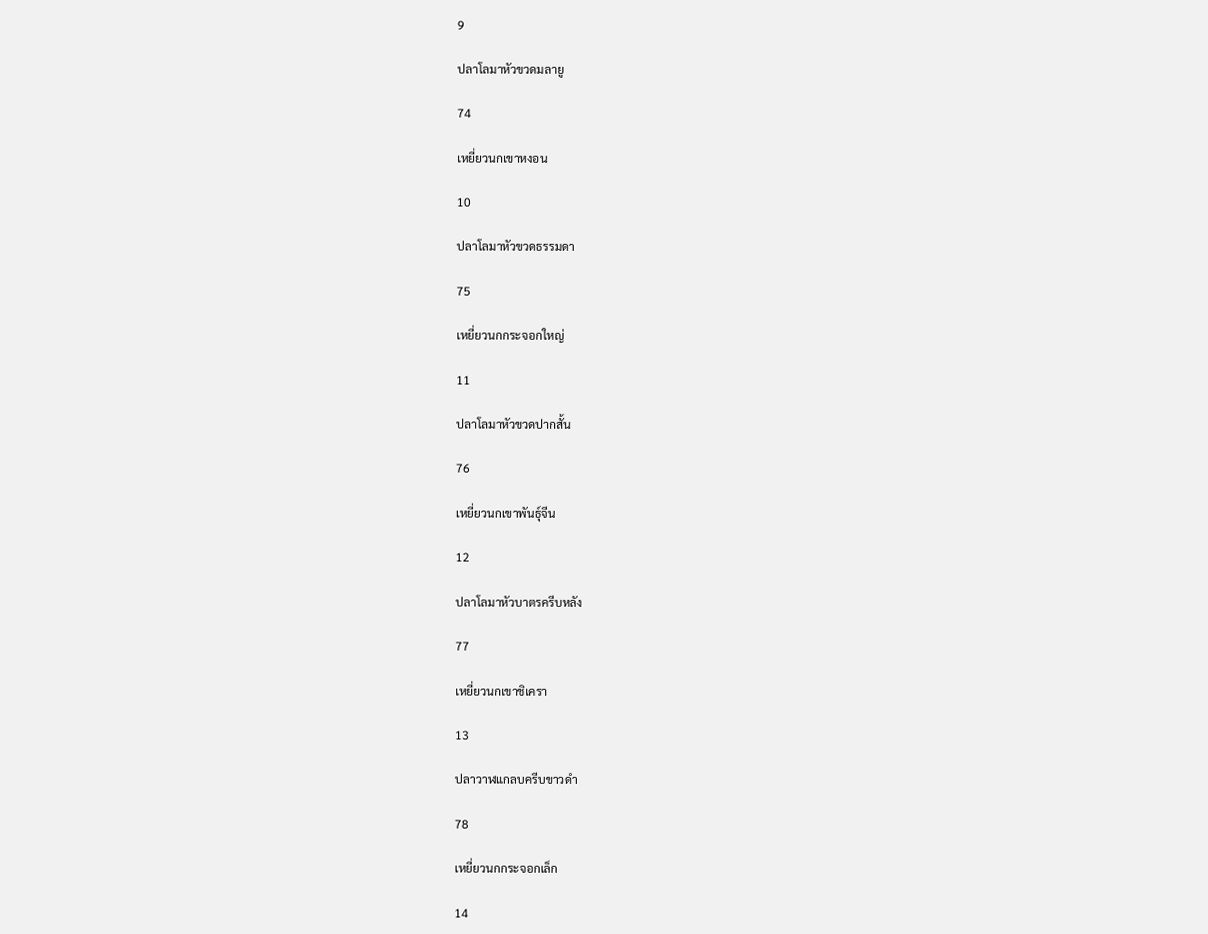9

ปลาโลมาหัวขวดมลายู

74

เหยี่ยวนกเขาหงอน

10

ปลาโลมาหัวขวดธรรมดา

75

เหยี่ยวนกกระจอกใหญ่

11

ปลาโลมาหัวขวดปากสั้น

76

เหยี่ยวนกเขาพันธุ์จีน

12

ปลาโลมาหัวบาตรครีบหลัง

77

เหยี่ยวนกเขาชิเครา

13

ปลาวาฬแกลบครีบขาวดำ

78

เหยี่ยวนกกระจอกเล็ก

14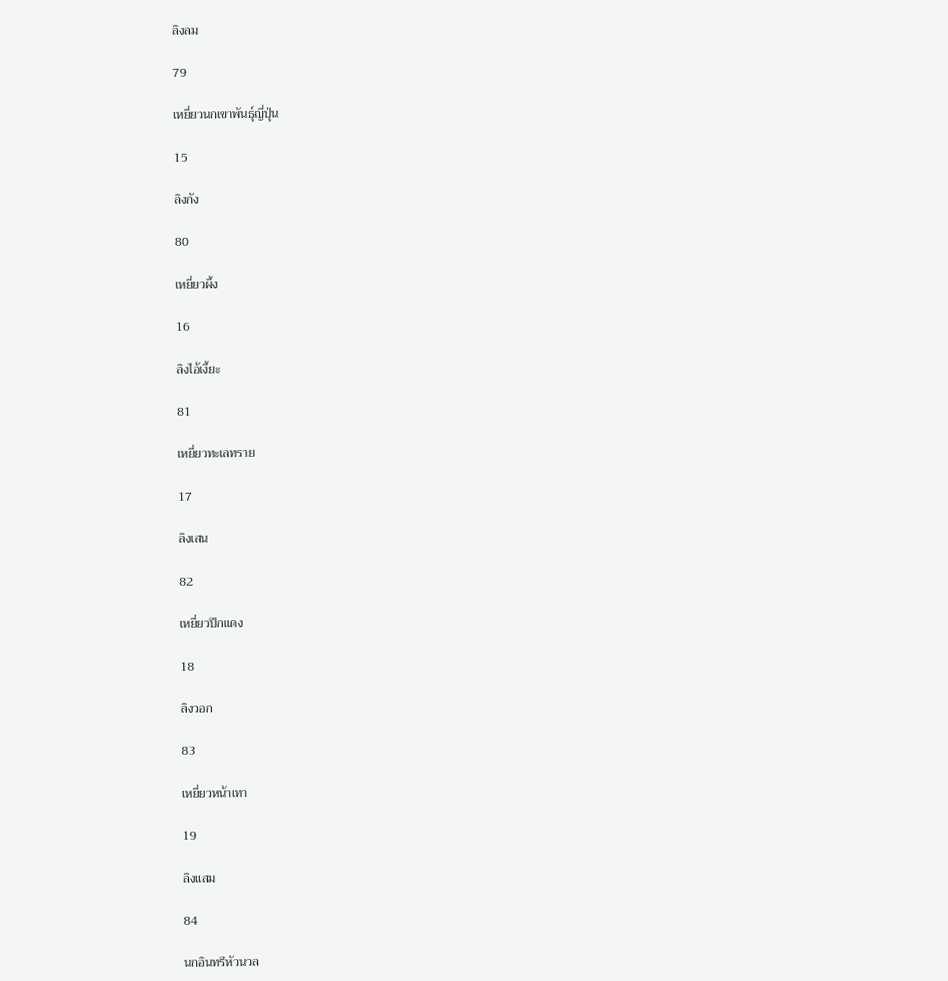ลิงลม

79

เหยี่ยวนกเขาพันธุ์ญี่ปุ่น

15

ลิงกัง

80

เหยี่ยวผึ้ง

16

ลิงไอ้เงี้ยะ

81

เหยี่ยวทะเลทราย

17

ลิงเสน

82

เหยี่ยวปีกแดง

18

ลิงวอก

83

เหยี่ยวหน้าเทา

19

ลิงแสม

84

นกอินทรีหัวนวล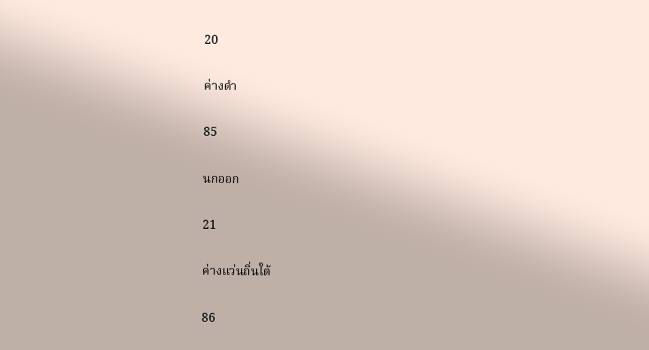20

ค่างดำ

85

นกออก

21

ค่างแว่นถิ่นใต้

86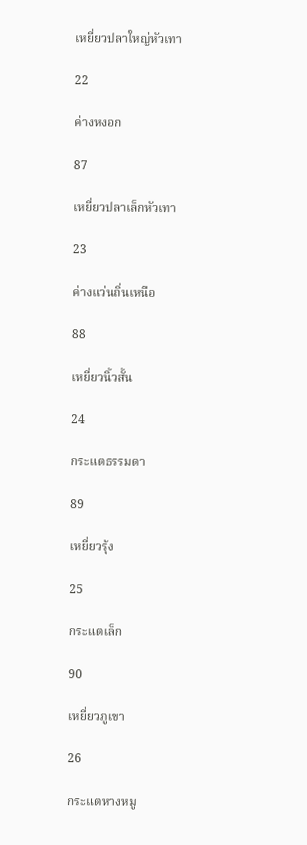เหยี่ยวปลาใหญ่หัวเทา

22

ค่างหงอก

87

เหยี่ยวปลาเล็กหัวเทา

23

ค่างแว่นถิ่นเหนือ

88

เหยี่ยวนิ้วสั้น

24

กระแตธรรมดา

89

เหยี่ยวรุ้ง

25

กระแตเล็ก

90

เหยี่ยวภูเขา

26

กระแตหางหมู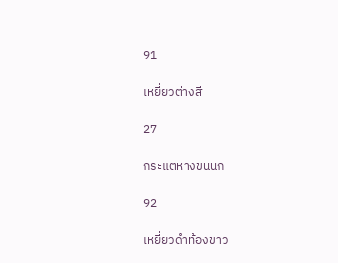91

เหยี่ยวต่างสี

27

กระแตหางขนนก

92

เหยี่ยวดำท้องขาว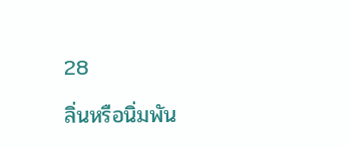28

ลิ่นหรือนิ่มพัน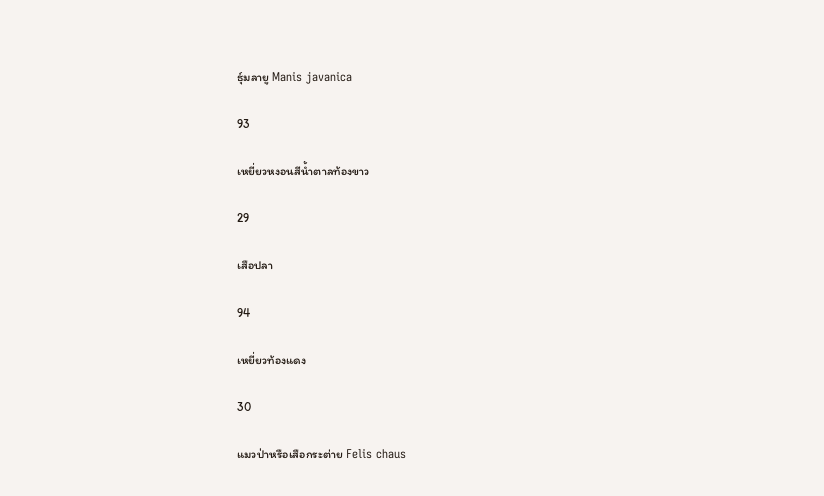ธุ์มลายู Manis javanica

93

เหยี่ยวหงอนสีน้ำตาลท้องขาว

29

เสือปลา

94

เหยี่ยวท้องแดง

30

แมวป่าหรือเสือกระต่าย Felis chaus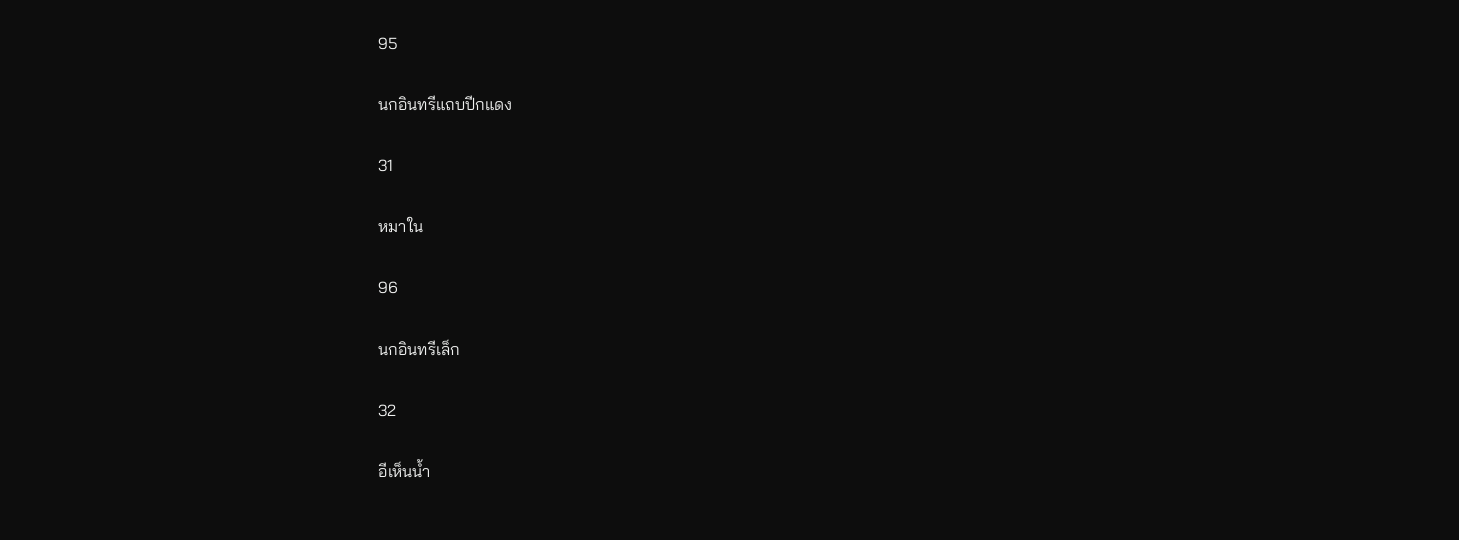95

นกอินทรีแถบปีกแดง

31

หมาใน

96

นกอินทรีเล็ก

32

อีเห็นน้ำ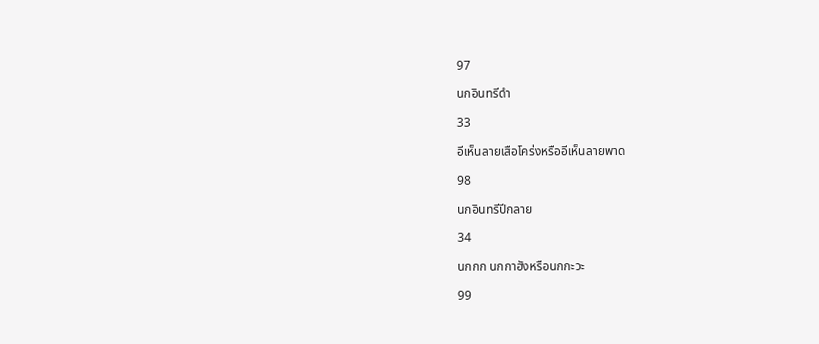97

นกอินทรีดำ

33

อีเห็นลายเสือโคร่งหรืออีเห็นลายพาด

98

นกอินทรีปีกลาย

34

นกกก นกกาฮังหรือนกกะวะ

99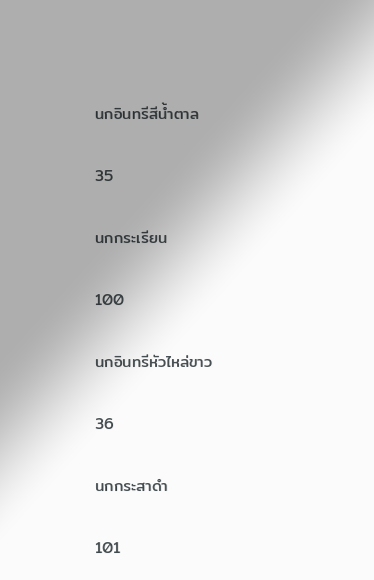นกอินทรีสีน้ำตาล

35

นกกระเรียน

100

นกอินทรีหัวไหล่ขาว

36

นกกระสาดำ

101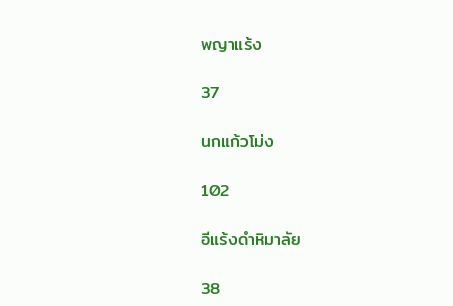พญาแร้ง

37

นกแก้วโม่ง

102

อีแร้งดำหิมาลัย

38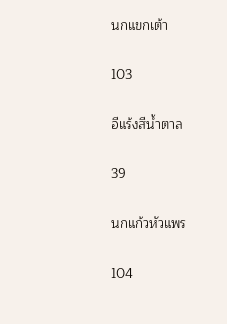นกแขกเต้า

103

อีแร้งสีน้ำตาล

39

นกแก้วหัวแพร

104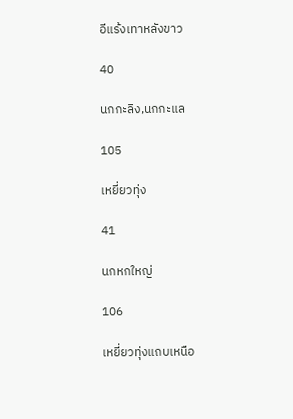อีแร้งเทาหลังขาว

40

นกกะลิง,นกกะแล

105

เหยี่ยวทุ่ง

41

นกหกใหญ่

106

เหยี่ยวทุ่งแถบเหนือ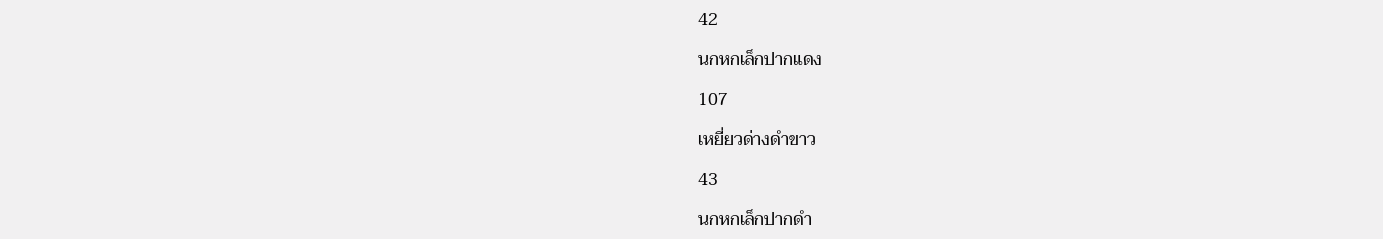42

นกหกเล็กปากแดง

107

เหยี่ยวด่างดำขาว

43

นกหกเล็กปากดำ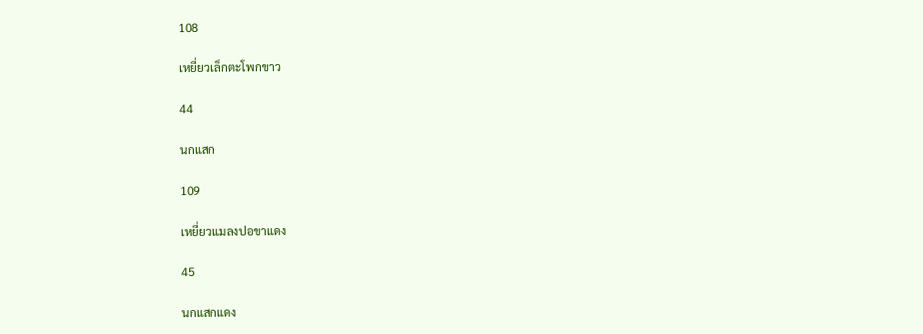108

เหยี่ยวเล็กตะโพกขาว

44

นกแสก

109

เหยี่ยวแมลงปอขาแดง

45

นกแสกแดง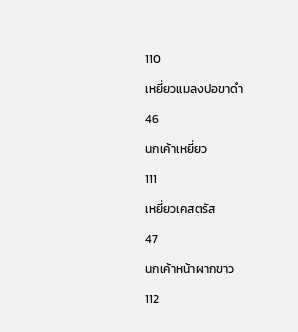110

เหยี่ยวแมลงปอขาดำ

46

นกเค้าเหยี่ยว

111

เหยี่ยวเคสตรัส

47

นกเค้าหน้าผากขาว

112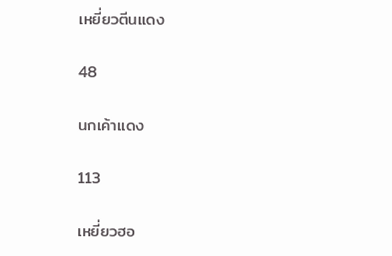เหยี่ยวตีนแดง

48

นกเค้าแดง

113

เหยี่ยวฮอ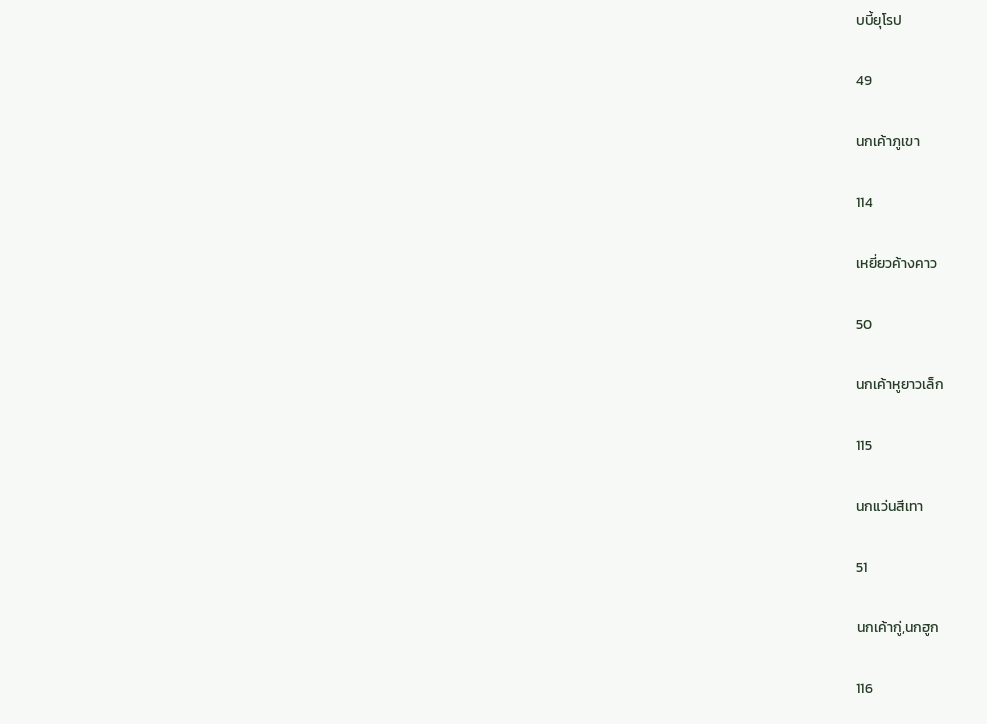บบี้ยุโรป

49

นกเค้าภูเขา

114

เหยี่ยวค้างคาว

50

นกเค้าหูยาวเล็ก

115

นกแว่นสีเทา

51

นกเค้ากู่,นกฮูก

116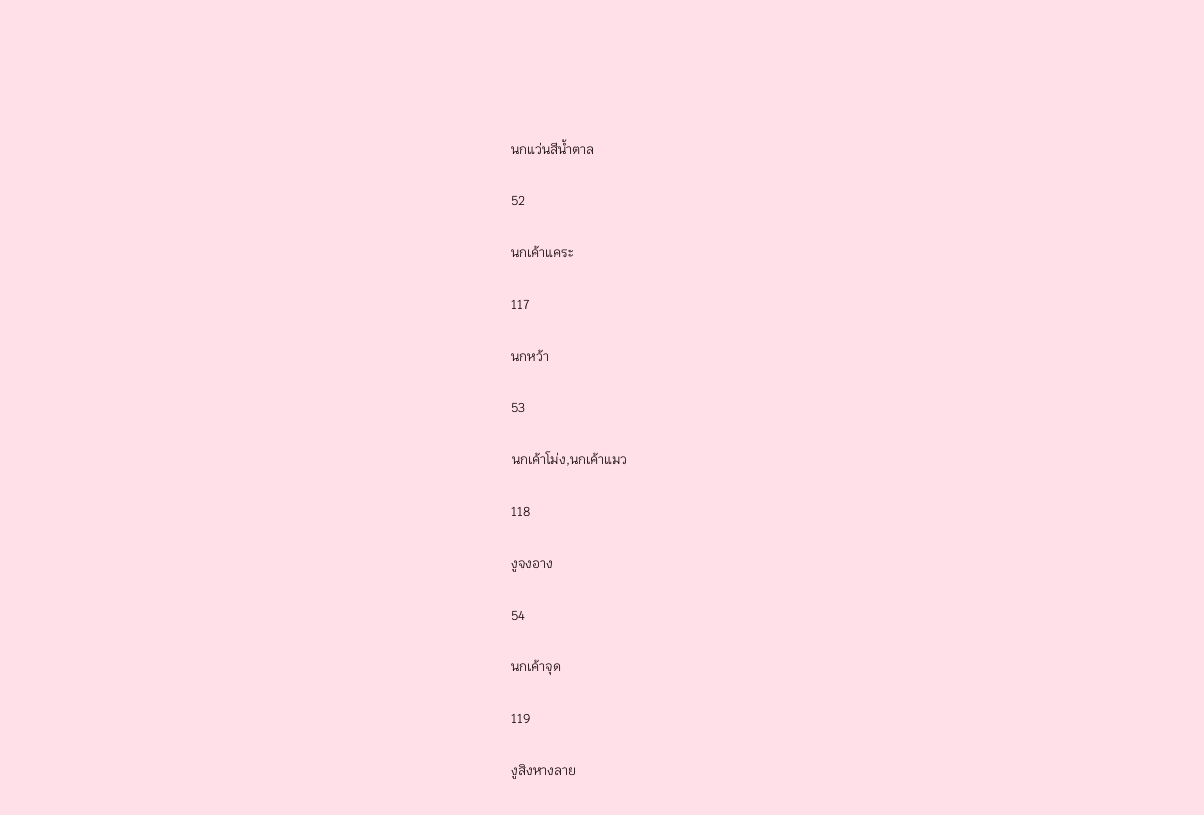นกแว่นสีน้ำตาล

52

นกเค้าแคระ

117

นกหว้า

53

นกเค้าโม่ง,นกเค้าแมว

118

งูจงอาง

54

นกเค้าจุด

119

งูสิงหางลาย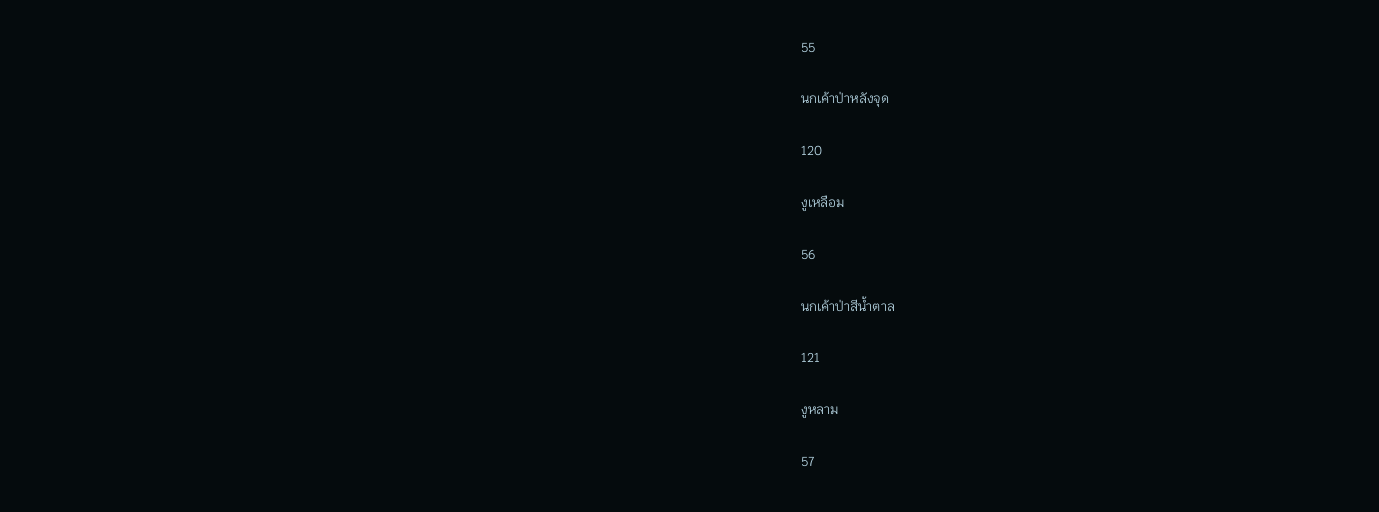55

นกเค้าป่าหลังจุด

120

งูเหลือม

56

นกเค้าป่าสีน้ำตาล

121

งูหลาม

57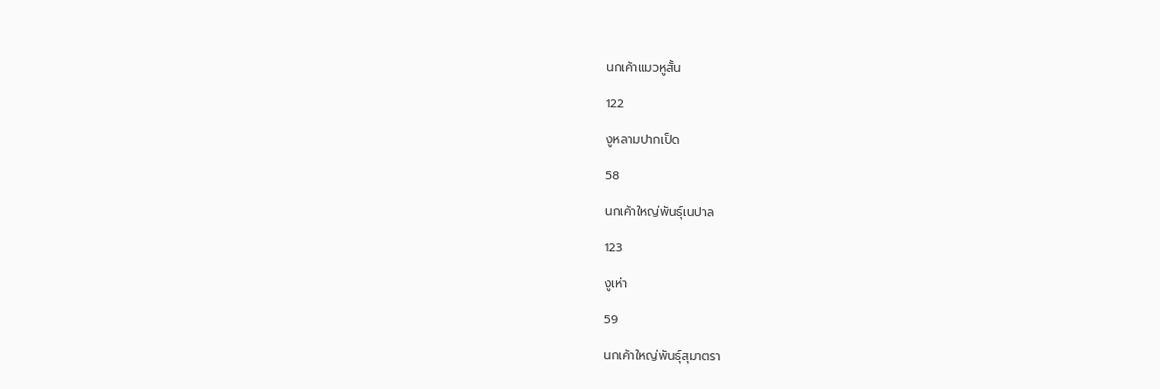นกเค้าแมวหูสั้น

122

งูหลามปากเป็ด

58

นกเค้าใหญ่พันธุ์เนปาล

123

งูเห่า

59

นกเค้าใหญ่พันธุ์สุมาตรา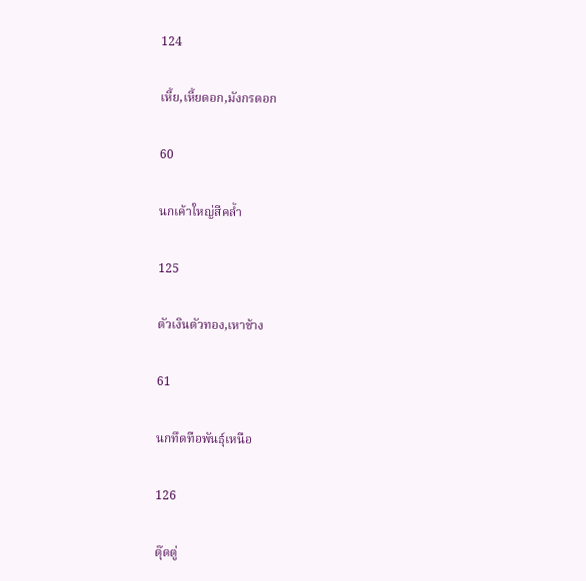124

เหี้ย,เหี้ยดอก,มังกรดอก

60

นกเค้าใหญ่สีคล้ำ

125

ตัวเงินตัวทอง,เหาช้าง

61

นกทึดทือพันธุ์เหนือ

126

ตุ๊ดตู่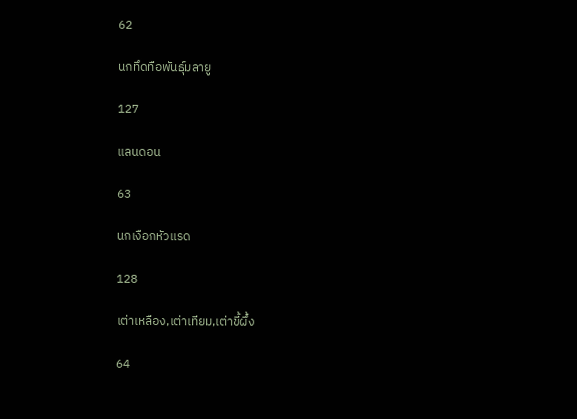62

นกทึดทือพันธุ์มลายู

127

แลนดอน

63

นกเงือกหัวแรด

128

เต่าเหลือง,เต่าเทียม,เต่าขี้ผึ้ง

64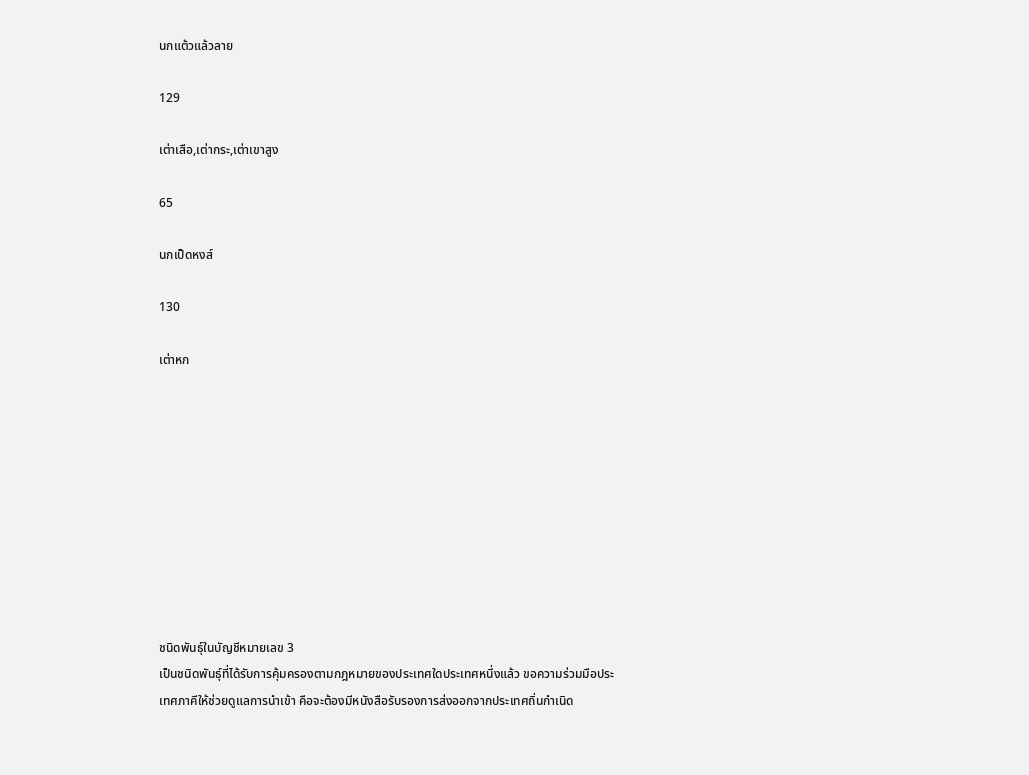นกแต้วแล้วลาย

129

เต่าเสือ,เต่ากระ,เต่าเขาสูง

65

นกเป็ดหงส์

130

เต่าหก










ชนิดพันธุ์ในบัญชีหมายเลข 3
เป็นชนิดพันธุ์ที่ได้รับการคุ้มครองตามกฎหมายของประเทศใดประเทศหนึ่งแล้ว ขอความร่วมมือประเทศภาคีให้ช่วยดูแลการนำเข้า คือจะต้องมีหนังสือรับรองการส่งออกจากประเทศถิ่นกำเนิด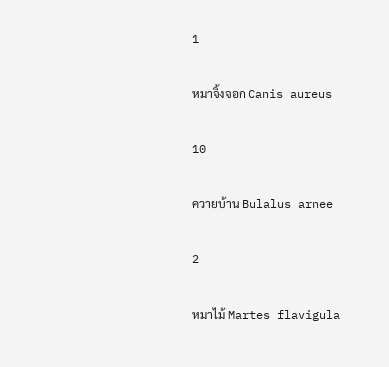1

หมาจิ้งจอก Canis aureus

10

ควายบ้าน Bulalus arnee

2

หมาไม้ Martes flavigula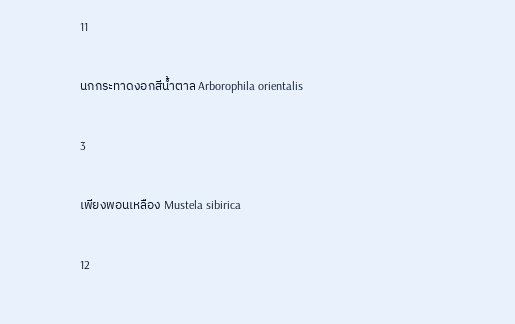11

นกกระทาดงอกสีน้ำตาล Arborophila orientalis

3

เพียงพอนเหลือง Mustela sibirica

12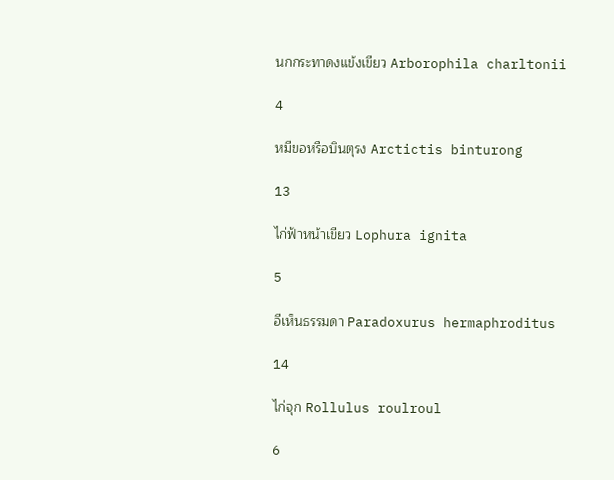นกกระทาดงแข้งเขียว Arborophila charltonii

4

หมีขอหรือบินตุรง Arctictis binturong

13

ไก่ฟ้าหน้าเขียว Lophura ignita

5

อีเห็นธรรมดา Paradoxurus hermaphroditus

14

ไก่จุก Rollulus roulroul

6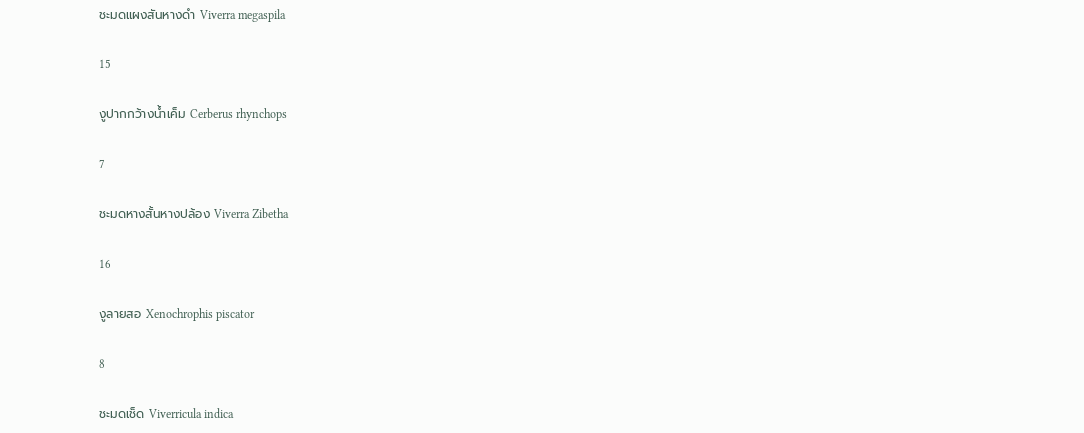ชะมดแผงสันหางดำ Viverra megaspila

15

งูปากกว้างน้ำเค็ม Cerberus rhynchops

7

ชะมดหางสั้นหางปล้อง Viverra Zibetha

16

งูลายสอ Xenochrophis piscator

8

ชะมดเช็ด Viverricula indica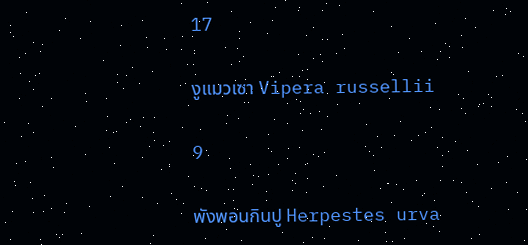17

งูแมวเซา Vipera russellii

9

พังพอนกินปู Herpestes urva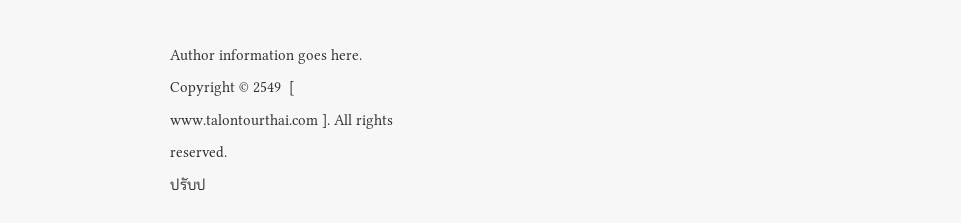Author information goes here.
Copyright © 2549  [
www.talontourthai.com ]. All rights
reserved.
ปรับป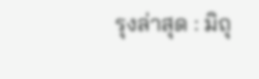รุงล่าสุด : มิถุ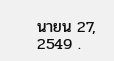นายน 27, 2549 .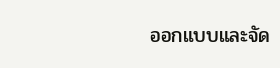ออกแบบและจัด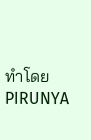ทำโดย  PIRUNYA